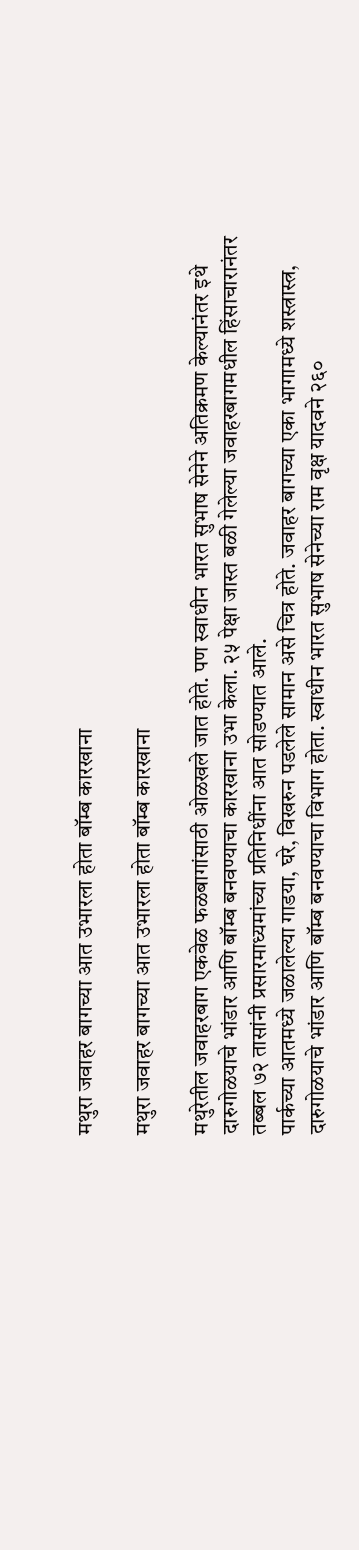मथुरा जवाहर बागच्या आत उभारला होता बॉम्ब कारखाना

मथुरा जवाहर बागच्या आत उभारला होता बॉम्ब कारखाना

मथुरेतील जवाहरबाग एकवेळ फळबागांसाठी ओळखले जात होते. पण स्वाधीन भारत सुभाष सेनेने अतिक्रमण केल्यानंतर इथे दारुगोळयाचे भांडार आणि बॉम्ब बनवण्याचा कारखाना उभा केला. २५ पेक्षा जास्त बळी गेलेल्या जवाहरबागमधील हिंसाचारानंतर तब्बल ७२ तासांनी प्रसारमाध्यमांच्या प्रतिनिधींना आत सोडण्यात आले.
पार्कच्या आतमध्ये जळालेल्या गाडया, घरे, विखरुन पडलेले सामान असे चित्र होते. जवाहर बागच्या एका भागामध्ये शस्त्रास्त्र, दारुगोळयाचे भांडार आणि बॉम्ब बनवण्याचा विभाग होता. स्वाधीन भारत सुभाष सेनेच्या राम वृक्ष यादवने २६०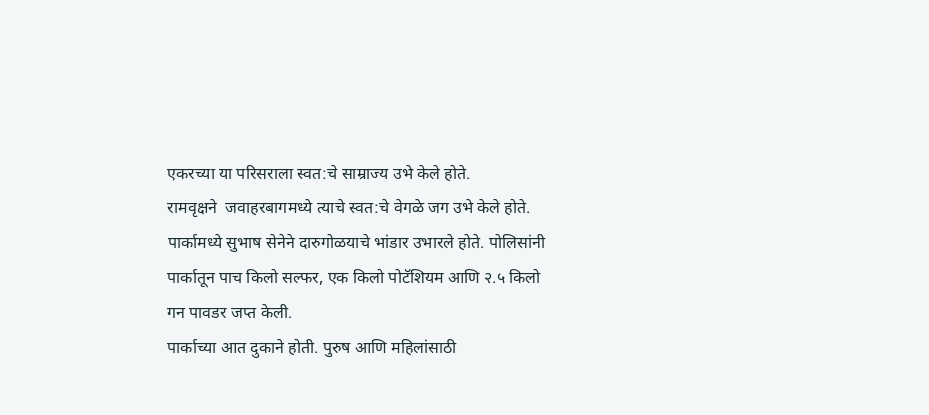एकरच्या या परिसराला स्वत:चे साम्राज्य उभे केले होते.
रामवृक्षने  जवाहरबागमध्ये त्याचे स्वत:चे वेगळे जग उभे केले होते. पार्कामध्ये सुभाष सेनेने दारुगोळयाचे भांडार उभारले होते. पोलिसांनी पार्कातून पाच किलो सल्फर, एक किलो पोटॅशियम आणि २.५ किलो गन पावडर जप्त केली.
पार्काच्या आत दुकाने होती. पुरुष आणि महिलांसाठी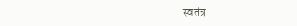स्वतंत्र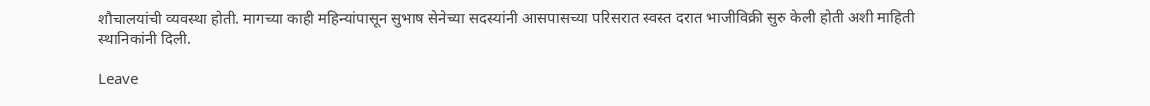शौचालयांची व्यवस्था होती. मागच्या काही महिन्यांपासून सुभाष सेनेच्या सदस्यांनी आसपासच्या परिसरात स्वस्त दरात भाजीविक्री सुरु केली होती अशी माहिती स्थानिकांनी दिली.

Leave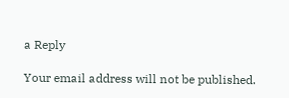a Reply

Your email address will not be published.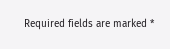Required fields are marked *